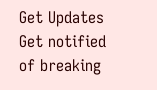Get Updates
Get notified of breaking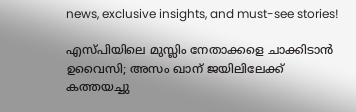news, exclusive insights, and must-see stories!

എസ്പിയിലെ മുസ്ലിം നേതാക്കളെ ചാക്കിടാന്‍ ഉവൈസി; അസം ഖാന് ജയിലിലേക്ക് കത്തയച്ചു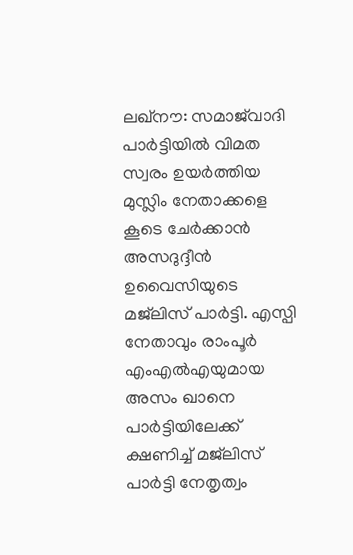ലഖ്‌നൗ: സമാജ്‌വാദി പാര്‍ട്ടിയില്‍ വിമത സ്വരം ഉയര്‍ത്തിയ മുസ്ലിം നേതാക്കളെ കൂടെ ചേര്‍ക്കാന്‍ അസദുദ്ദീന്‍ ഉവൈസിയുടെ മജ്‌ലിസ് പാര്‍ട്ടി. എസ്പി നേതാവും രാംപൂര്‍ എംഎല്‍എയുമായ അസം ഖാനെ പാര്‍ട്ടിയിലേക്ക് ക്ഷണിച്ച് മജ്‌ലിസ് പാര്‍ട്ടി നേതൃത്വം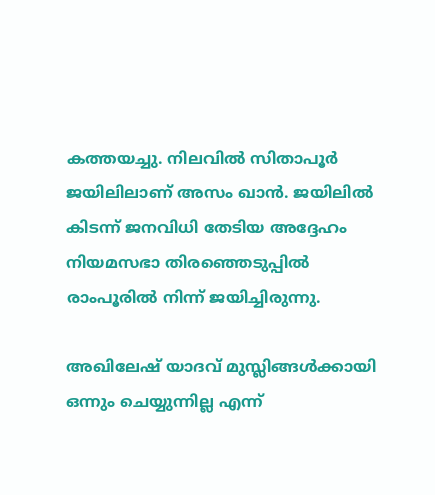കത്തയച്ചു. നിലവില്‍ സിതാപൂര്‍ ജയിലിലാണ് അസം ഖാന്‍. ജയിലില്‍ കിടന്ന് ജനവിധി തേടിയ അദ്ദേഹം നിയമസഭാ തിരഞ്ഞെടുപ്പില്‍ രാംപൂരില്‍ നിന്ന് ജയിച്ചിരുന്നു.

അഖിലേഷ് യാദവ് മുസ്ലിങ്ങള്‍ക്കായി ഒന്നും ചെയ്യുന്നില്ല എന്ന്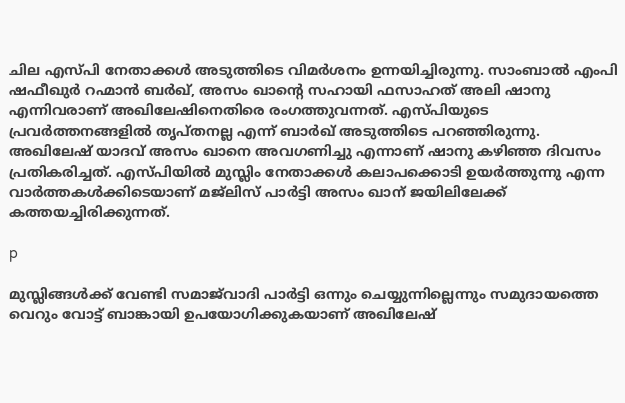ചില എസ്പി നേതാക്കള്‍ അടുത്തിടെ വിമര്‍ശനം ഉന്നയിച്ചിരുന്നു. സാംബാല്‍ എംപി ഷഫീഖുര്‍ റഹ്മാന്‍ ബര്‍ഖ്, അസം ഖാന്റെ സഹായി ഫസാഹത് അലി ഷാനു എന്നിവരാണ് അഖിലേഷിനെതിരെ രംഗത്തുവന്നത്. എസ്പിയുടെ പ്രവര്‍ത്തനങ്ങളില്‍ തൃപ്തനല്ല എന്ന് ബാര്‍ഖ് അടുത്തിടെ പറഞ്ഞിരുന്നു. അഖിലേഷ് യാദവ് അസം ഖാനെ അവഗണിച്ചു എന്നാണ് ഷാനു കഴിഞ്ഞ ദിവസം പ്രതികരിച്ചത്. എസ്പിയില്‍ മുസ്ലിം നേതാക്കള്‍ കലാപക്കൊടി ഉയര്‍ത്തുന്നു എന്ന വാര്‍ത്തകള്‍ക്കിടെയാണ് മജ്‌ലിസ് പാര്‍ട്ടി അസം ഖാന് ജയിലിലേക്ക് കത്തയച്ചിരിക്കുന്നത്.

p

മുസ്ലിങ്ങള്‍ക്ക് വേണ്ടി സമാജ്‌വാദി പാര്‍ട്ടി ഒന്നും ചെയ്യുന്നില്ലെന്നും സമുദായത്തെ വെറും വോട്ട് ബാങ്കായി ഉപയോഗിക്കുകയാണ് അഖിലേഷ്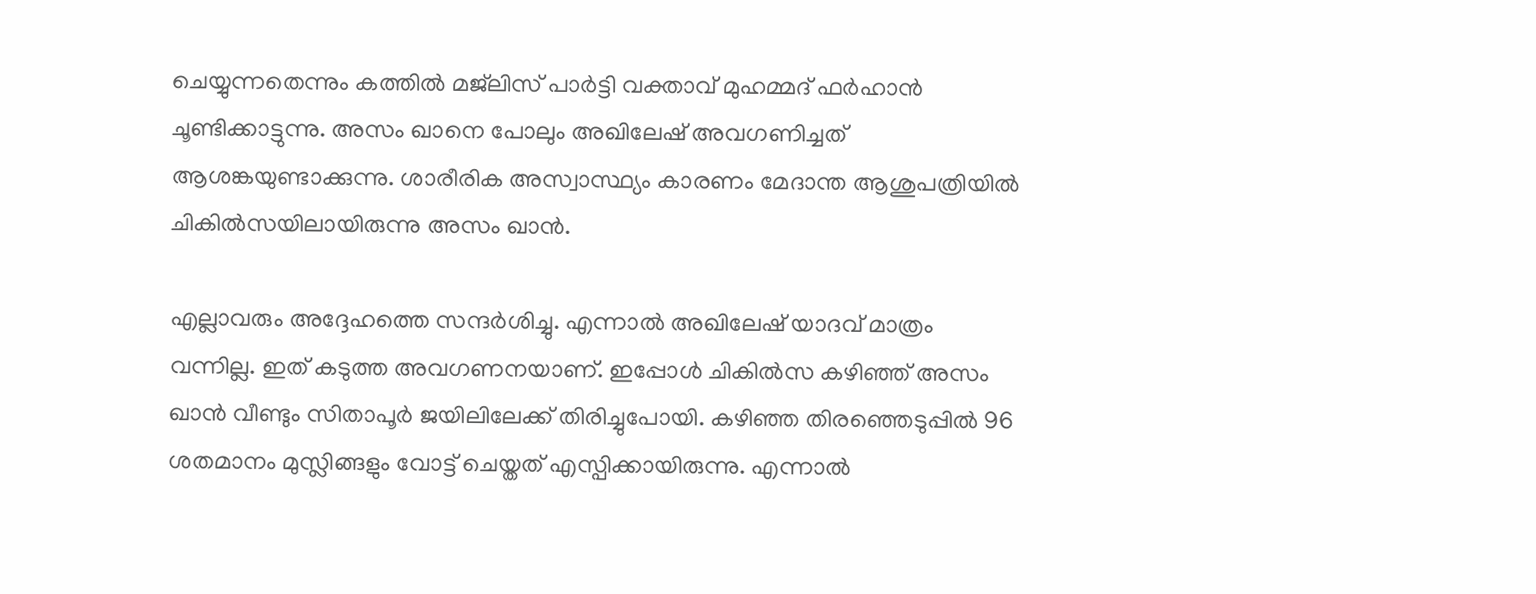ചെയ്യുന്നതെന്നും കത്തില്‍ മജ്‌ലിസ് പാര്‍ട്ടി വക്താവ് മുഹമ്മദ് ഫര്‍ഹാന്‍ ചൂണ്ടിക്കാട്ടുന്നു. അസം ഖാനെ പോലും അഖിലേഷ് അവഗണിച്ചത് ആശങ്കയുണ്ടാക്കുന്നു. ശാരീരിക അസ്വാസ്ഥ്യം കാരണം മേദാന്ത ആശുപത്രിയില്‍ ചികില്‍സയിലായിരുന്നു അസം ഖാന്‍.

എല്ലാവരും അദ്ദേഹത്തെ സന്ദര്‍ശിച്ചു. എന്നാല്‍ അഖിലേഷ് യാദവ് മാത്രം വന്നില്ല. ഇത് കടുത്ത അവഗണനയാണ്. ഇപ്പോള്‍ ചികില്‍സ കഴിഞ്ഞ് അസം ഖാന്‍ വീണ്ടും സിതാപൂര്‍ ജയിലിലേക്ക് തിരിച്ചുപോയി. കഴിഞ്ഞ തിരഞ്ഞെടുപ്പില്‍ 96 ശതമാനം മുസ്ലിങ്ങളും വോട്ട് ചെയ്തത് എസ്പിക്കായിരുന്നു. എന്നാല്‍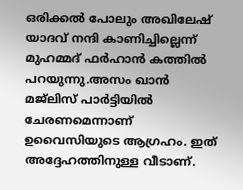ഒരിക്കല്‍ പോലും അഖിലേഷ് യാദവ് നന്ദി കാണിച്ചില്ലെന്ന് മുഹമ്മദ് ഫര്‍ഹാന്‍ കത്തില്‍ പറയുന്നു.അസം ഖാന്‍ മജ്‌ലിസ് പാര്‍ട്ടിയില്‍ ചേരണമെന്നാണ് ഉവൈസിയുടെ ആഗ്രഹം. ഇത് അദ്ദേഹത്തിനുള്ള വീടാണ്.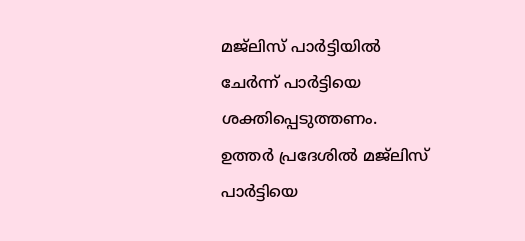മജ്‌ലിസ് പാര്‍ട്ടിയില്‍ ചേര്‍ന്ന് പാര്‍ട്ടിയെ ശക്തിപ്പെടുത്തണം. ഉത്തര്‍ പ്രദേശില്‍ മജ്‌ലിസ് പാര്‍ട്ടിയെ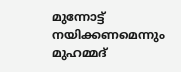മുന്നോട്ട് നയിക്കണമെന്നും മുഹമ്മദ്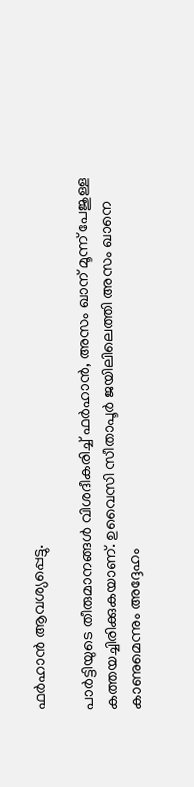ഫര്‍ഹാന്‍ ആവശ്യപ്പെട്ടു.

പാര്‍ട്ടിയുടെ തീരുമാനങ്ങള്‍ വിശദീകരിച്ച് ഫര്‍ഹാന്‍, അസം ഖാന് മൂന്ന് പേജുള്ള കത്തയച്ചിരിക്കുകയാണ്. ഉവൈസി സീതാപൂര്‍ ജയിലിലെത്തി അസം ഖാനെ കാണുമെന്നും അദ്ദേഹം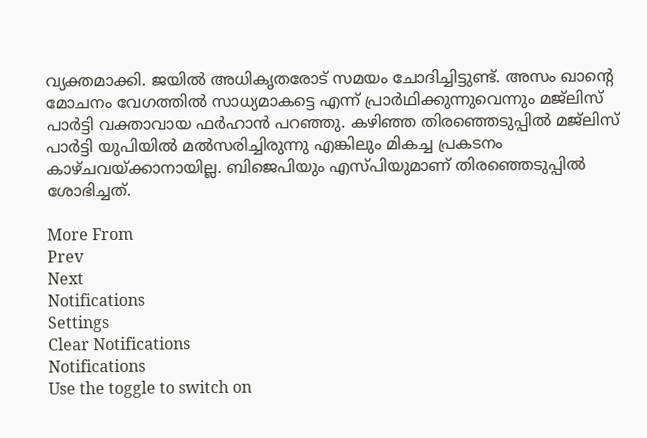വ്യക്തമാക്കി. ജയില്‍ അധികൃതരോട് സമയം ചോദിച്ചിട്ടുണ്ട്. അസം ഖാന്റെ മോചനം വേഗത്തില്‍ സാധ്യമാകട്ടെ എന്ന് പ്രാര്‍ഥിക്കുന്നുവെന്നും മജ്‌ലിസ് പാര്‍ട്ടി വക്താവായ ഫര്‍ഹാന്‍ പറഞ്ഞു. കഴിഞ്ഞ തിരഞ്ഞെടുപ്പില്‍ മജ്‌ലിസ് പാര്‍ട്ടി യുപിയില്‍ മല്‍സരിച്ചിരുന്നു എങ്കിലും മികച്ച പ്രകടനം കാഴ്ചവയ്ക്കാനായില്ല. ബിജെപിയും എസ്പിയുമാണ് തിരഞ്ഞെടുപ്പില്‍ ശോഭിച്ചത്.

More From
Prev
Next
Notifications
Settings
Clear Notifications
Notifications
Use the toggle to switch on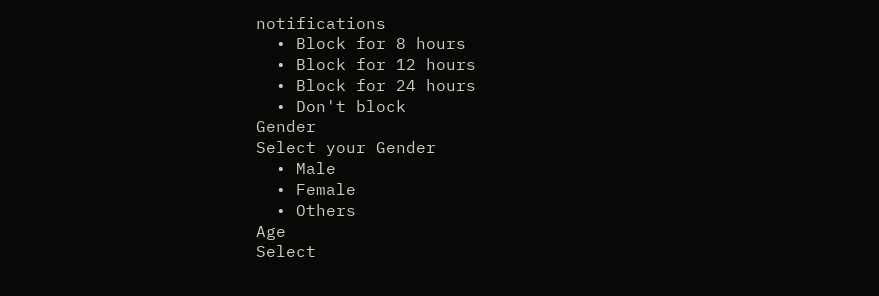notifications
  • Block for 8 hours
  • Block for 12 hours
  • Block for 24 hours
  • Don't block
Gender
Select your Gender
  • Male
  • Female
  • Others
Age
Select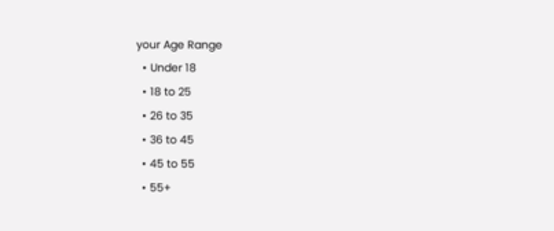your Age Range
  • Under 18
  • 18 to 25
  • 26 to 35
  • 36 to 45
  • 45 to 55
  • 55+